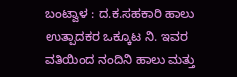ಬಂಟ್ವಾಳ : ದ.ಕ.ಸಹಕಾರಿ ಹಾಲು ಉತ್ಪಾದಕರ ಒಕ್ಕೂಟ ನಿ. ಇವರ ವತಿಯಿಂದ ನಂದಿನಿ ಹಾಲು ಮತ್ತು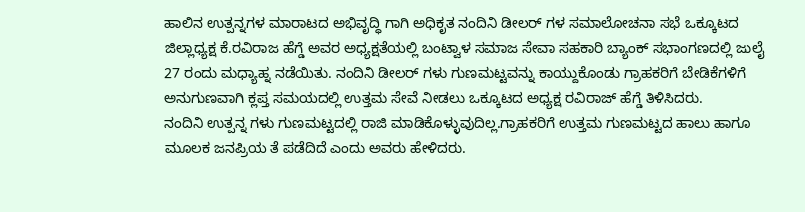ಹಾಲಿನ ಉತ್ಪನ್ನಗಳ ಮಾರಾಟದ ಅಭಿವೃದ್ಧಿ ಗಾಗಿ ಅಧಿಕೃತ ನಂದಿನಿ ಡೀಲರ್ ಗಳ ಸಮಾಲೋಚನಾ ಸಭೆ ಒಕ್ಕೂಟದ ಜಿಲ್ಲಾಧ್ಯಕ್ಷ ಕೆ.ರವಿರಾಜ ಹೆಗ್ಡೆ ಅವರ ಅಧ್ಯಕ್ಷತೆಯಲ್ಲಿ ಬಂಟ್ವಾಳ ಸಮಾಜ ಸೇವಾ ಸಹಕಾರಿ ಬ್ಯಾಂಕ್ ಸಭಾಂಗಣದಲ್ಲಿ ಜುಲೈ 27 ರಂದು ಮಧ್ಯಾಹ್ನ ನಡೆಯಿತು. ನಂದಿನಿ ಡೀಲರ್ ಗಳು ಗುಣಮಟ್ಟವನ್ನು ಕಾಯ್ದುಕೊಂಡು ಗ್ರಾಹಕರಿಗೆ ಬೇಡಿಕೆಗಳಿಗೆ ಅನುಗುಣವಾಗಿ ಕ್ಲಪ್ತ ಸಮಯದಲ್ಲಿ ಉತ್ತಮ ಸೇವೆ ನೀಡಲು ಒಕ್ಕೂಟದ ಅಧ್ಯಕ್ಷ ರವಿರಾಜ್ ಹೆಗ್ಡೆ ತಿಳಿಸಿದರು.
ನಂದಿನಿ ಉತ್ಪನ್ನ ಗಳು ಗುಣಮಟ್ಟದಲ್ಲಿ ರಾಜಿ ಮಾಡಿಕೊಳ್ಳುವುದಿಲ್ಲ.ಗ್ರಾಹಕರಿಗೆ ಉತ್ತಮ ಗುಣಮಟ್ಟದ ಹಾಲು ಹಾಗೂ ಮೂಲಕ ಜನಪ್ರಿಯ ತೆ ಪಡೆದಿದೆ ಎಂದು ಅವರು ಹೇಳಿದರು.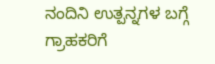ನಂದಿನಿ ಉತ್ಪನ್ನಗಳ ಬಗ್ಗೆ ಗ್ರಾಹಕರಿಗೆ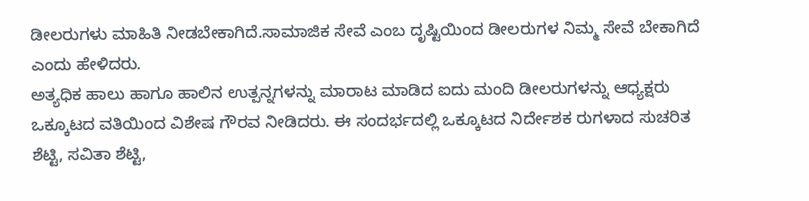ಡೀಲರುಗಳು ಮಾಹಿತಿ ನೀಡಬೇಕಾಗಿದೆ.ಸಾಮಾಜಿಕ ಸೇವೆ ಎಂಬ ದೃಷ್ಟಿಯಿಂದ ಡೀಲರುಗಳ ನಿಮ್ಮ ಸೇವೆ ಬೇಕಾಗಿದೆ ಎಂದು ಹೇಳಿದರು.
ಅತ್ಯಧಿಕ ಹಾಲು ಹಾಗೂ ಹಾಲಿನ ಉತ್ಪನ್ನಗಳನ್ನು ಮಾರಾಟ ಮಾಡಿದ ಐದು ಮಂದಿ ಡೀಲರುಗಳನ್ನು ಆಧ್ಯಕ್ಷರು ಒಕ್ಕೂಟದ ವತಿಯಿಂದ ವಿಶೇಷ ಗೌರವ ನೀಡಿದರು. ಈ ಸಂದರ್ಭದಲ್ಲಿ ಒಕ್ಕೂಟದ ನಿರ್ದೇಶಕ ರುಗಳಾದ ಸುಚರಿತ ಶೆಟ್ಟಿ, ಸವಿತಾ ಶೆಟ್ಟಿ,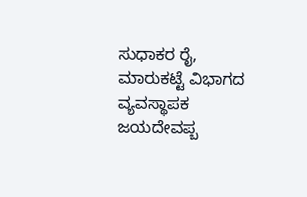ಸುಧಾಕರ ರೈ, ಮಾರುಕಟ್ಟೆ ವಿಭಾಗದ ವ್ಯವಸ್ಥಾಪಕ ಜಯದೇವಪ್ಬ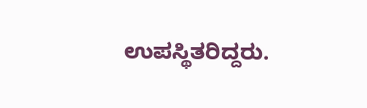ಉಪಸ್ಥಿತರಿದ್ದರು.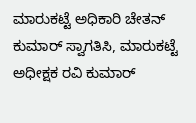ಮಾರುಕಟ್ಟೆ ಅಧಿಕಾರಿ ಚೇತನ್ ಕುಮಾರ್ ಸ್ವಾಗತಿಸಿ, ಮಾರುಕಟ್ಟೆ ಅಧೀಕ್ಷಕ ರವಿ ಕುಮಾರ್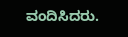ವಂದಿಸಿದರು.